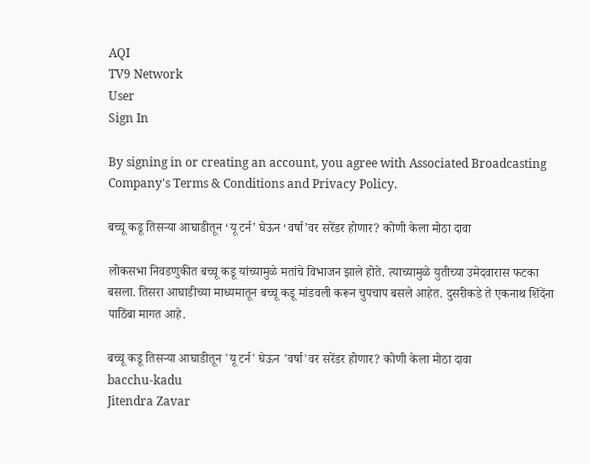AQI
TV9 Network
User
Sign In

By signing in or creating an account, you agree with Associated Broadcasting Company's Terms & Conditions and Privacy Policy.

बच्चू कडू तिसऱ्या आघाडीतून ‘यू टर्न’ घेऊन ‘वर्षा’वर सरेंडर होणार? कोणी केला मोठा दावा

लोकसभा निवडणुकीत बच्चू कडू यांच्यामुळे मतांचे विभाजन झाले होते. त्याच्यामुळे युतीच्या उमेदवारास फटका बसला. तिसरा आघाडीच्या माध्यमातून बच्चू कडू मांडवली करून चुपचाप बसले आहेत. दुसरीकडे ते एकनाथ शिंदेंना पाठिंबा मागत आहे.

बच्चू कडू तिसऱ्या आघाडीतून 'यू टर्न' घेऊन 'वर्षा'वर सरेंडर होणार? कोणी केला मोठा दावा
bacchu-kadu
Jitendra Zavar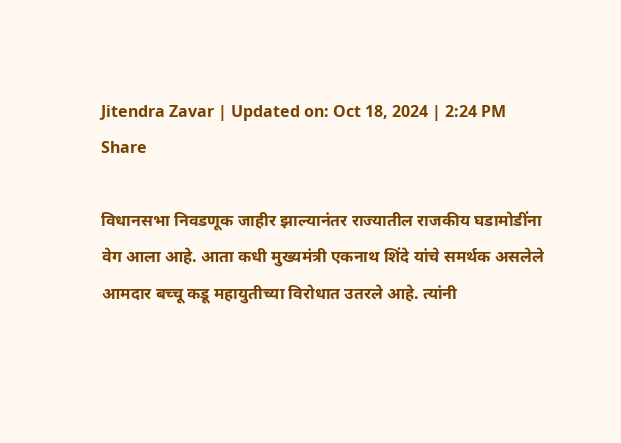Jitendra Zavar | Updated on: Oct 18, 2024 | 2:24 PM
Share

विधानसभा निवडणूक जाहीर झाल्यानंतर राज्यातील राजकीय घडामोडींना वेग आला आहे. आता कधी मुख्यमंत्री एकनाथ शिंदे यांचे समर्थक असलेले आमदार बच्चू कडू महायुतीच्या विरोधात उतरले आहे. त्यांनी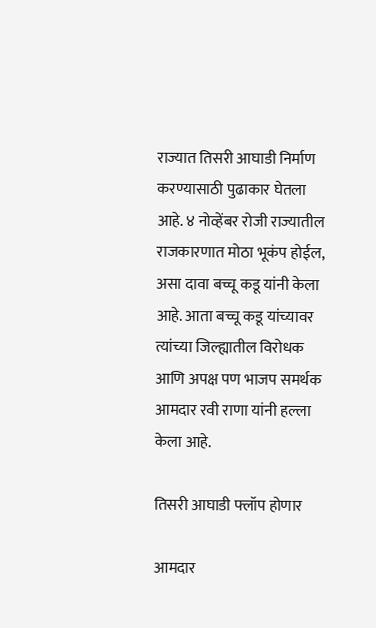राज्यात तिसरी आघाडी निर्माण करण्यासाठी पुढाकार घेतला आहे. ४ नोव्हेंबर रोजी राज्यातील राजकारणात मोठा भूकंप होईल, असा दावा बच्चू कडू यांनी केला आहे. आता बच्चू कडू यांच्यावर त्यांच्या जिल्ह्यातील विरोधक आणि अपक्ष पण भाजप समर्थक आमदार रवी राणा यांनी हल्ला केला आहे.

तिसरी आघाडी फ्लॉप होणार

आमदार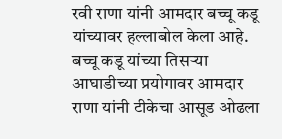रवी राणा यांनी आमदार बच्चू कडू यांच्यावर हल्लाबोल केला आहे. बच्चू कडू यांच्या तिसऱ्या आघाडीच्या प्रयोगावर आमदार राणा यांनी टीकेचा आसूड ओढला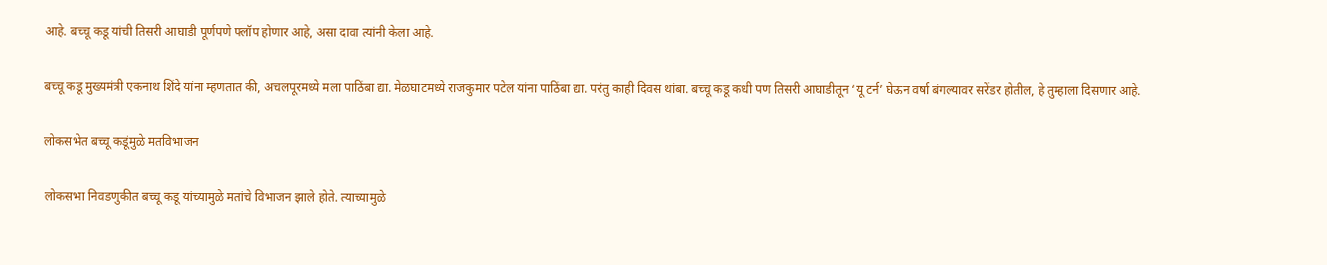आहे. बच्चू कडू यांची तिसरी आघाडी पूर्णपणे फ्लॉप होणार आहे, असा दावा त्यांनी केला आहे.

बच्चू कडू मुख्यमंत्री एकनाथ शिंदे यांना म्हणतात की, अचलपूरमध्ये मला पाठिंबा द्या. मेळघाटमध्ये राजकुमार पटेल यांना पाठिंबा द्या. परंतु काही दिवस थांबा. बच्चू कडू कधी पण तिसरी आघाडीतून ‘यू टर्न’ घेऊन वर्षा बंगल्यावर सरेंडर होतील, हे तुम्हाला दिसणार आहे.

लोकसभेत बच्चू कडूंमुळे मतविभाजन

लोकसभा निवडणुकीत बच्चू कडू यांच्यामुळे मतांचे विभाजन झाले होते. त्याच्यामुळे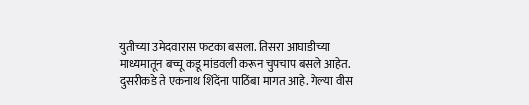युतीच्या उमेदवारास फटका बसला. तिसरा आघाडीच्या माध्यमातून बच्चू कडू मांडवली करून चुपचाप बसले आहेत. दुसरीकडे ते एकनाथ शिंदेंना पाठिंबा मागत आहे. गेल्या वीस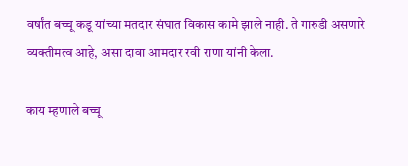वर्षांत बच्चू कडू यांच्या मतदार संघात विकास कामे झाले नाही. ते गारुडी असणारे व्यक्तीमत्व आहे, असा दावा आमदार रवी राणा यांनी केला.

काय म्हणाले बच्चू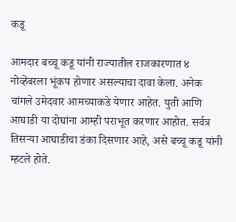कडू

आमदार बच्चू कडू यांनी राज्यातील राजकारणात ४ नोव्हेंबरला भूंकप होणार असल्याचा दावा केला. अनेक चांगले उमेदवार आमच्याकडे येणार आहेत. युती आणि आघाडी या दोघांना आम्ही पराभूत करणार आहोत. सर्वत्र तिसऱ्या आघाडीचा डंका दिसणार आहे, असे बच्चू कडू यांनी म्हटले होते.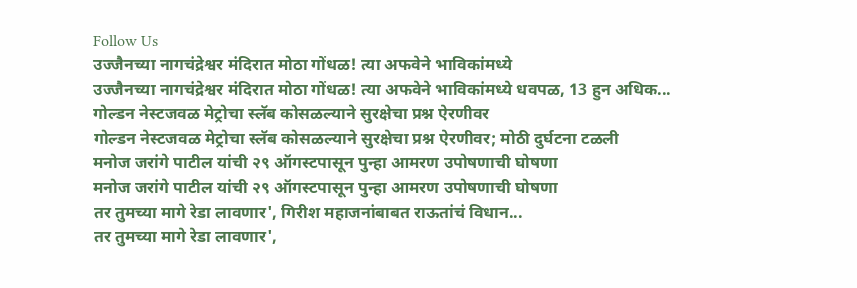Follow Us
उज्जैनच्या नागचंद्रेश्वर मंदिरात मोठा गोंधळ! त्या अफवेने भाविकांमध्ये
उज्जैनच्या नागचंद्रेश्वर मंदिरात मोठा गोंधळ! त्या अफवेने भाविकांमध्ये धवपळ, 13 हुन अधिक...
गोल्डन नेस्टजवळ मेट्रोचा स्लॅब कोसळल्याने सुरक्षेचा प्रश्न ऐरणीवर
गोल्डन नेस्टजवळ मेट्रोचा स्लॅब कोसळल्याने सुरक्षेचा प्रश्न ऐरणीवर; मोठी दुर्घटना टळली
मनोज जरांगे पाटील यांची २९ ऑगस्टपासून पुन्हा आमरण उपोषणाची घोषणा
मनोज जरांगे पाटील यांची २९ ऑगस्टपासून पुन्हा आमरण उपोषणाची घोषणा
तर तुमच्या मागे रेडा लावणार', गिरीश महाजनांबाबत राऊतांचं विधान...
तर तुमच्या मागे रेडा लावणार',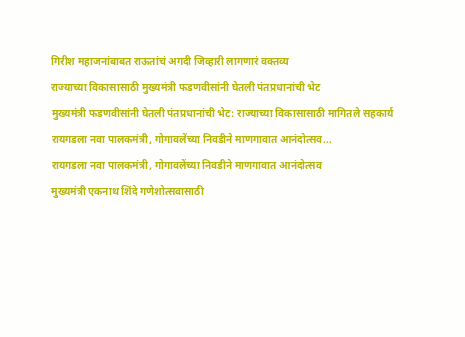गिरीश महाजनांबाबत राऊतांचं अगदी जिव्हारी लागणारं वक्तव्य
राज्याच्या विकासासाठी मुख्यमंत्री फडणवीसांनी घेतली पंतप्रधानांची भेट
मुख्यमंत्री फडणवीसांनी घेतली पंतप्रधानांची भेट: राज्याच्या विकासासाठी मागितले सहकार्य
रायगडला नवा पालकमंत्री, गोगावलेंच्या निवडीने माणगावात आनंदोत्सव...
रायगडला नवा पालकमंत्री, गोगावलेंच्या निवडीने माणगावात आनंदोत्सव
मुख्यमंत्री एकनाथ शिंदे गणेशोत्सवासाठी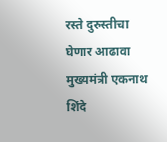रस्ते दुरुस्तीचा घेणार आढावा
मुख्यमंत्री एकनाथ शिंदे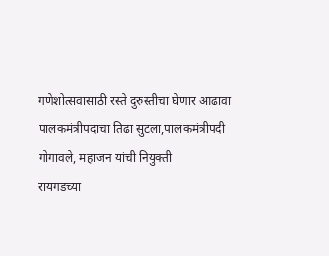गणेशोत्सवासाठी रस्ते दुरुस्तीचा घेणार आढावा
पालकमंत्रीपदाचा तिढा सुटला,पालकमंत्रीपदी गोगावले, महाजन यांची नियुक्ती
रायगडच्या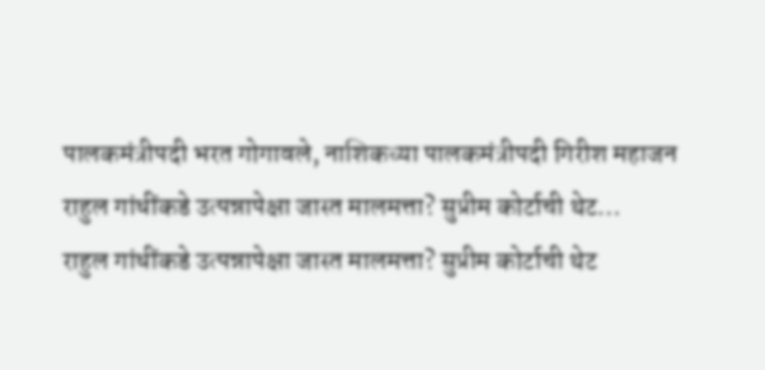पालकमंत्रीपदी भरत गोगावले, नाशिकच्या पालकमंत्रीपदी गिरीश महाजन
राहुल गांधींकडे उत्पन्नापेक्षा जास्त मालमत्ता? सुप्रीम कोर्टाची थेट...
राहुल गांधींकडे उत्पन्नापेक्षा जास्त मालमत्ता? सुप्रीम कोर्टाची थेट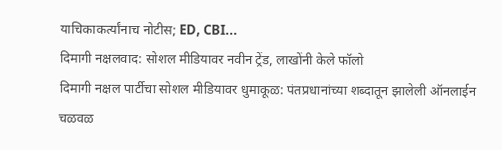याचिकाकर्त्यांनाच नोटीस; ED, CBI...
दिमागी नक्षलवाद: सोशल मीडियावर नवीन ट्रेंड, लाखोंनी केले फॉलो
दिमागी नक्षल पार्टीचा सोशल मीडियावर धुमाकूळ: पंतप्रधानांच्या शब्दातून झालेली ऑनलाईन चळवळ